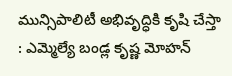మున్సిపాలిటీ అభివృద్ధికి కృషి చేస్తా : ఎమ్మెల్యే బండ్ల కృష్ణ మోహన్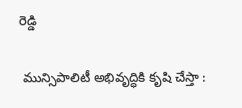రెడ్డి

 మున్సిపాలిటీ అభివృద్ధికి కృషి చేస్తా :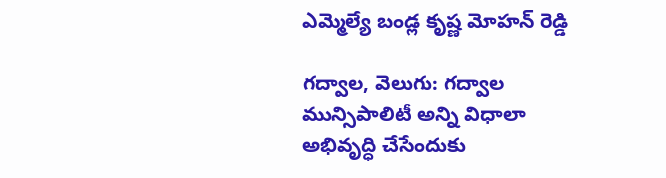ఎమ్మెల్యే బండ్ల కృష్ణ మోహన్ రెడ్డి

గద్వాల, వెలుగు: గద్వాల మున్సిపాలిటీ అన్ని విధాలా అభివృద్ధి చేసేందుకు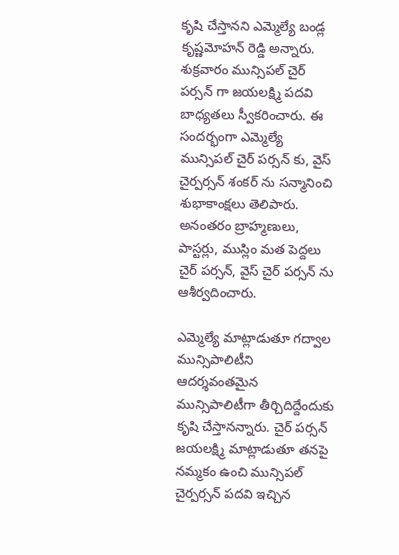కృషి చేస్తానని ఎమ్మెల్యే బండ్ల కృష్ణమోహన్ రెడ్డి అన్నారు. శుక్రవారం మున్సిపల్ చైర్ పర్సన్ గా జయలక్ష్మి పదవి బాధ్యతలు స్వీకరించారు. ఈ సందర్భంగా ఎమ్మెల్యే మున్సిపల్ చైర్ పర్సన్ కు, వైస్ చైర్పర్సన్ శంకర్ ను సన్మానించి శుభాకాంక్షలు తెలిపారు. అనంతరం బ్రాహ్మణులు, పాస్టర్లు, ముస్లిం మత పెద్దలు చైర్ పర్సన్, వైస్ చైర్ పర్సన్ ను ఆశీర్వదించారు.

ఎమ్మెల్యే మాట్లాడుతూ గద్వాల మున్సిపాలిటీని ఆదర్శవంతమైన మున్సిపాలిటీగా తీర్చిదిద్దేందుకు కృషి చేస్తానన్నారు. చైర్ పర్సన్ జయలక్ష్మి మాట్లాడుతూ తనపై నమ్మకం ఉంచి మున్సిపల్ చైర్పర్సన్ పదవి ఇచ్చిన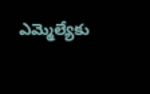ఎమ్మెల్యేకు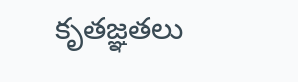కృతజ్ఞతలు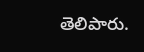తెలిపారు.